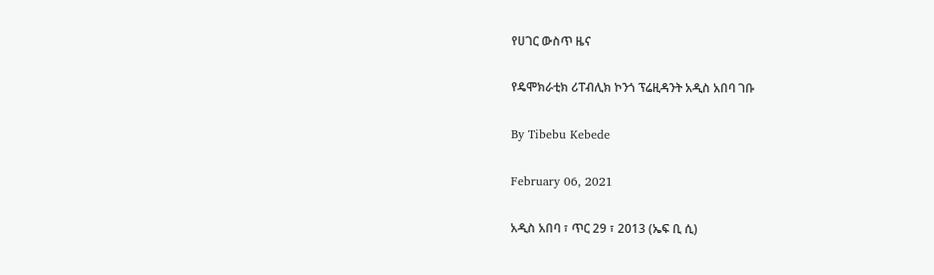የሀገር ውስጥ ዜና

የዴሞክራቲክ ሪፐብሊክ ኮንጎ ፕሬዚዳንት አዲስ አበባ ገቡ

By Tibebu Kebede

February 06, 2021

አዲስ አበባ ፣ ጥር 29 ፣ 2013 (ኤፍ ቢ ሲ)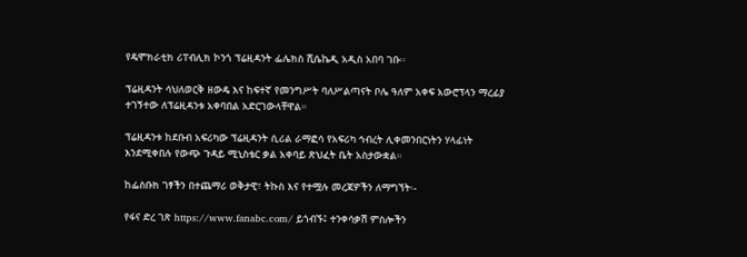የዴሞክራቲክ ሪፐብሊክ ኮንጎ ፕሬዚዳንት ፌሌክስ ሺሴኬዲ አዲስ አበባ ገቡ፡፡

ፕሬዚዳንት ሳህለወርቅ ዘውዴ እና ከፍተኛ የመንግሥት ባለሥልጣናት ቦሌ ዓለም አቀፍ አውሮፕላን ማረፊያ ተገኝተው ለፕሬዚዳንቱ አቀባበል አድርገውላቸዋል።

ፕሬዚዳንቱ ከደቡብ አፍሪካው ፕሬዚዳንት ሲሪል ራማፎሳ የአፍሪካ ኅብረት ሊቀመንበርነትን ሃላፊነት እንደሚቀበሉ የውጭ ጉዳይ ሚኒስቴር ቃል አቀባይ ጽህፈት ቤት አስታውቋል።

ከፌስቡክ ገፃችን በተጨማሪ ወቅታዊ፣ ትኩስ እና የተሟሉ መረጃዎችን ለማግኘት፡-

የፋና ድረ ገጽ https://www.fanabc.com/ ይጎብኙ፤ ተንቀሳቃሽ ምስሎችን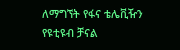ለማግኘት የፋና ቴሌቪዥን የዩቲዩብ ቻናል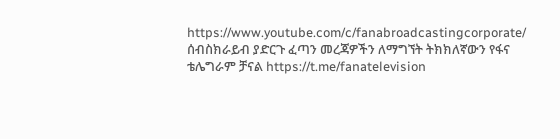https://www.youtube.com/c/fanabroadcastingcorporate/ ሰብስክራይብ ያድርጉ ፈጣን መረጃዎችን ለማግኘት ትክክለኛውን የፋና ቴሌግራም ቻናል https://t.me/fanatelevision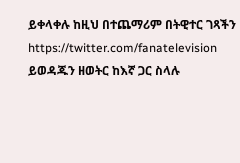ይቀላቀሉ ከዚህ በተጨማሪም በትዊተር ገጻችን https://twitter.com/fanatelevision ይወዳጁን ዘወትር ከእኛ ጋር ስላሉ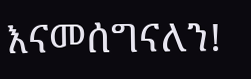እናመሰግናለን!